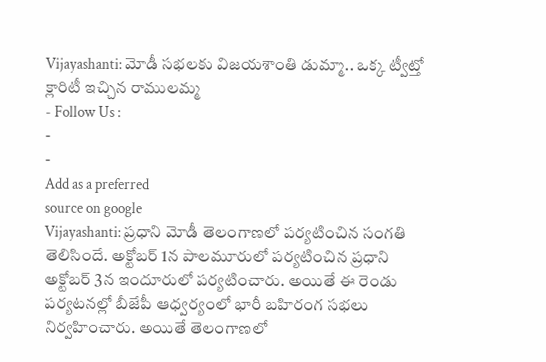Vijayashanti: మోడీ సభలకు విజయశాంతి డుమ్మా.. ఒక్క ట్వీట్తో క్లారిటీ ఇచ్చిన రాములమ్మ
- Follow Us :
-
-
Add as a preferred
source on google
Vijayashanti: ప్రధాని మోడీ తెలంగాణలో పర్యటించిన సంగతి తెలిసిందే. అక్టోబర్ 1న పాలమూరులో పర్యటించిన ప్రధాని అక్టోబర్ 3న ఇందూరులో పర్యటించారు. అయితే ఈ రెండు పర్యటనల్లో బీజేపీ ఆధ్వర్యంలో భారీ బహిరంగ సభలు నిర్వహించారు. అయితే తెలంగాణలో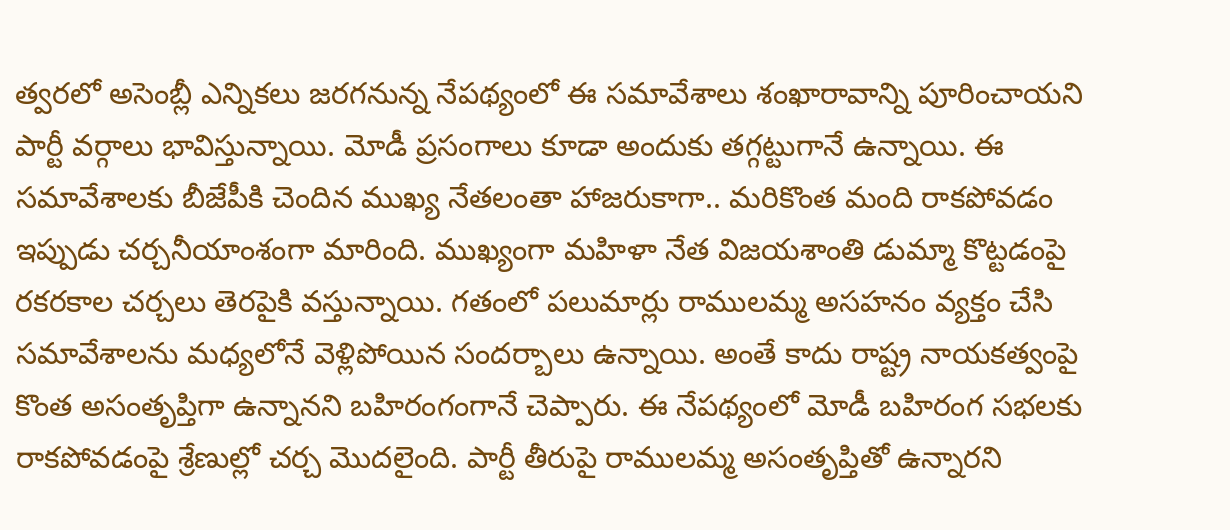త్వరలో అసెంబ్లీ ఎన్నికలు జరగనున్న నేపథ్యంలో ఈ సమావేశాలు శంఖారావాన్ని పూరించాయని పార్టీ వర్గాలు భావిస్తున్నాయి. మోడీ ప్రసంగాలు కూడా అందుకు తగ్గట్టుగానే ఉన్నాయి. ఈ సమావేశాలకు బీజేపీకి చెందిన ముఖ్య నేతలంతా హాజరుకాగా.. మరికొంత మంది రాకపోవడం ఇప్పుడు చర్చనీయాంశంగా మారింది. ముఖ్యంగా మహిళా నేత విజయశాంతి డుమ్మా కొట్టడంపై రకరకాల చర్చలు తెరపైకి వస్తున్నాయి. గతంలో పలుమార్లు రాములమ్మ అసహనం వ్యక్తం చేసి సమావేశాలను మధ్యలోనే వెళ్లిపోయిన సందర్బాలు ఉన్నాయి. అంతే కాదు రాష్ట్ర నాయకత్వంపై కొంత అసంతృప్తిగా ఉన్నానని బహిరంగంగానే చెప్పారు. ఈ నేపథ్యంలో మోడీ బహిరంగ సభలకు రాకపోవడంపై శ్రేణుల్లో చర్చ మొదలైంది. పార్టీ తీరుపై రాములమ్మ అసంతృప్తితో ఉన్నారని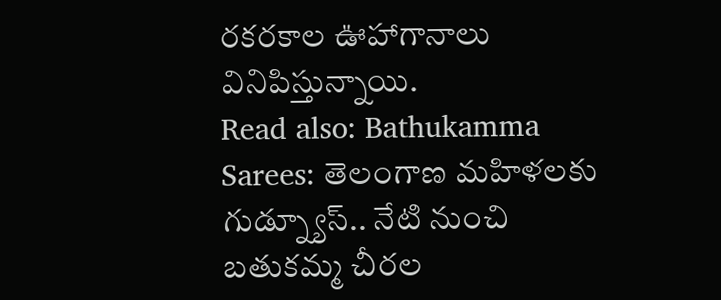రకరకాల ఊహాగానాలు వినిపిస్తున్నాయి.
Read also: Bathukamma Sarees: తెలంగాణ మహిళలకు గుడ్న్యూస్.. నేటి నుంచి బతుకమ్మ చీరల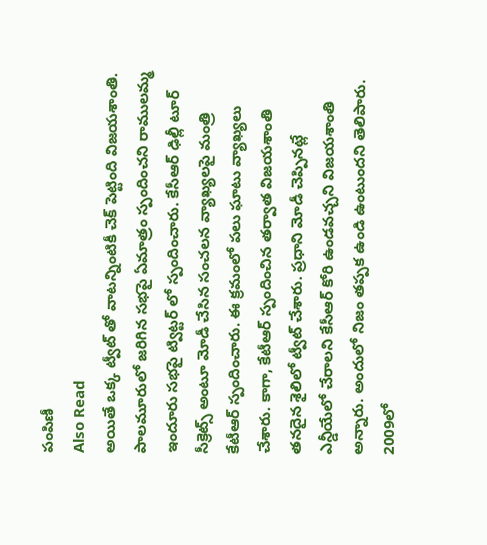పంపిణీ
Also Read
అయితే ఒక్క ట్వీట్ తో వాటన్నింటికీ చెక్ పెట్టింది విజయశాంతి. పాలమూరులో జరిగిన సభపై ఏమాత్రం స్పందించని రాములమ్మ ఇందూరు సభపై ట్విట్టర్ లో స్పందించారు. కేసీఆర్ ఢిల్లీ టూర్ సీక్రెట్స్ అంటూ మోడీ చేసిన సంచలన వ్యాఖ్యలపై మంత్రి కేటీఆర్ స్పందించారు. ఈ క్రమంలో పలు ఘాటు వ్యాఖ్యలు చేశారు. కాగా, కేటీఆర్ స్పందించిన తర్వాత విజయశాంతి తనదైన శైలిలో ట్వీట్ చేశారు. ప్రధాని మోడీ చెప్పినట్లే ఎన్డీయేలో చేరాలని కేసీఆర్ కోరి ఉండవచ్చని విజయశాంతి అన్నారు. అందులో నిజం తప్పక ఉండి ఉంటుందని తెలిపారు. 2009లో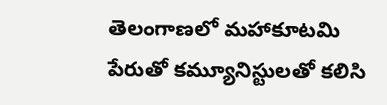తెలంగాణలో మహాకూటమి పేరుతో కమ్యూనిస్టులతో కలిసి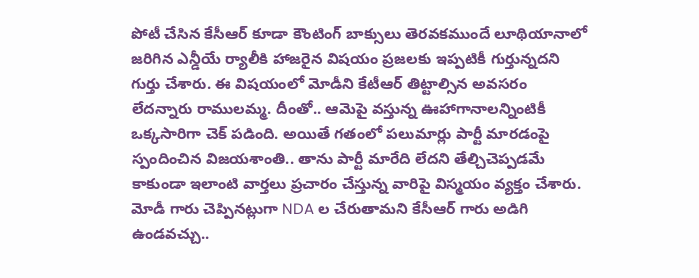పోటీ చేసిన కేసీఆర్ కూడా కౌంటింగ్ బాక్సులు తెరవకముందే లూథియానాలో జరిగిన ఎన్డీయే ర్యాలీకి హాజరైన విషయం ప్రజలకు ఇప్పటికీ గుర్తున్నదని గుర్తు చేశారు. ఈ విషయంలో మోడీని కేటీఆర్ తిట్టాల్సిన అవసరం లేదన్నారు రాములమ్మ. దీంతో.. ఆమెపై వస్తున్న ఊహాగానాలన్నింటికీ ఒక్కసారిగా చెక్ పడింది. అయితే గతంలో పలుమార్లు పార్టీ మారడంపై స్పందించిన విజయశాంతి.. తాను పార్టీ మారేది లేదని తేల్చిచెప్పడమే కాకుండా ఇలాంటి వార్తలు ప్రచారం చేస్తున్న వారిపై విస్మయం వ్యక్తం చేశారు.
మోడీ గారు చెప్పినట్లుగా NDA ల చేరుతామని కేసీఆర్ గారు అడిగి ఉండవచ్చు..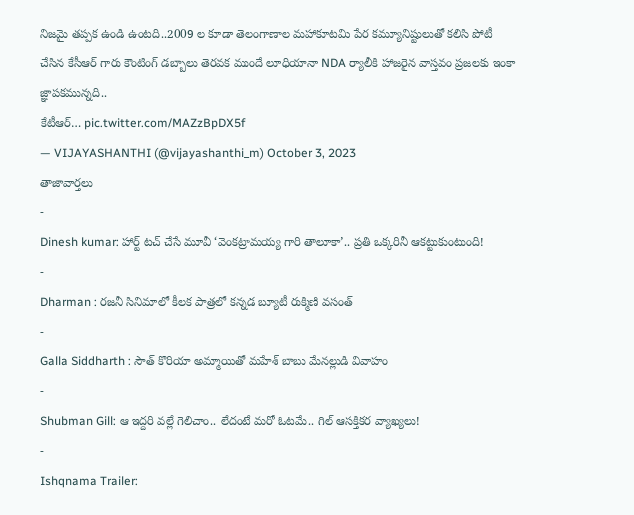నిజమై తప్పక ఉండి ఉంటది..2009 ల కూడా తెలంగాణాల మహాకూటమి పేర కమ్యూనిష్టులుతో కలిసి పోటీ చేసిన కేసీఆర్ గారు కౌంటింగ్ డబ్బాలు తెరవక ముందే లూధియానా NDA ర్యాలీకి హాజరైన వాస్తవం ప్రజలకు ఇంకా జ్ఞాపకమున్నది..
కేటీఆర్… pic.twitter.com/MAZzBpDX5f
— VIJAYASHANTHI (@vijayashanthi_m) October 3, 2023
తాజావార్తలు
-
Dinesh kumar: హార్ట్ టచ్ చేసే మూవీ ‘వెంకట్రామయ్య గారి తాలూకా’.. ప్రతి ఒక్కరినీ ఆకట్టుకుంటుంది!
-
Dharman : రజనీ సినిమాలో కీలక పాత్రలో కన్నడ బ్యూటీ రుక్మిణి వసంత్
-
Galla Siddharth : సౌత్ కొరియా అమ్మాయితో మహేశ్ బాబు మేనల్లుడి వివాహం
-
Shubman Gill: ఆ ఇద్దరి వల్లే గెలిచాం.. లేదంటే మరో ఓటమే.. గిల్ ఆసక్తికర వ్యాఖ్యలు!
-
Ishqnama Trailer: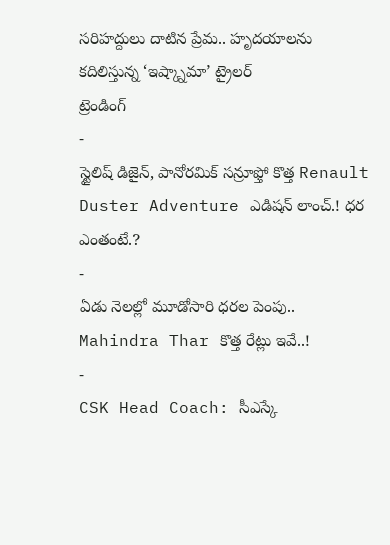సరిహద్దులు దాటిన ప్రేమ.. హృదయాలను కదిలిస్తున్న ‘ఇష్క్నామా’ ట్రైలర్
ట్రెండింగ్
-
స్టైలిష్ డిజైన్, పానోరమిక్ సన్రూఫ్తో కొత్త Renault Duster Adventure ఎడిషన్ లాంచ్.! ధర ఎంతంటే.?
-
ఏడు నెలల్లో మూడోసారి ధరల పెంపు.. Mahindra Thar కొత్త రేట్లు ఇవే..!
-
CSK Head Coach: సీఎస్కే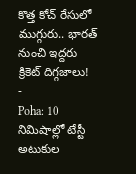కొత్త కోచ్ రేసులో ముగ్గురు.. భారత్ నుంచి ఇద్దరు క్రికెట్ దిగ్గజాలు!
-
Poha: 10 నిమిషాల్లో టేస్టీ అటుకుల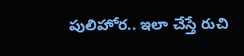పులిహోర.. ఇలా చేస్తే రుచి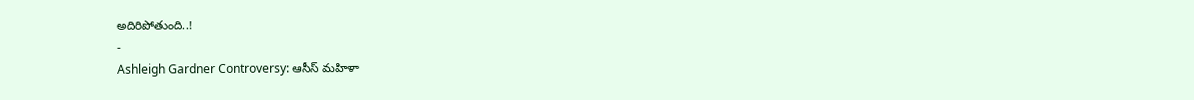అదిరిపోతుంది..!
-
Ashleigh Gardner Controversy: ఆసీస్ మహిళా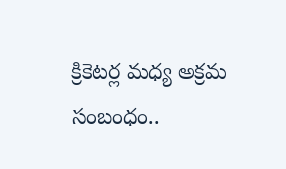క్రికెటర్ల మధ్య అక్రమ సంబంధం..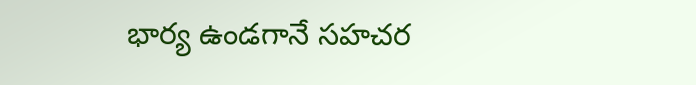భార్య ఉండగానే సహచర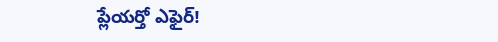ప్లేయర్తో ఎఫైర్!